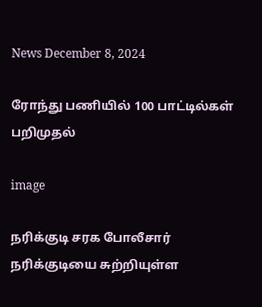News December 8, 2024

ரோந்து பணியில் 100 பாட்டில்கள் பறிமுதல்

image

நரிக்குடி சரக போலீசார் நரிக்குடியை சுற்றியுள்ள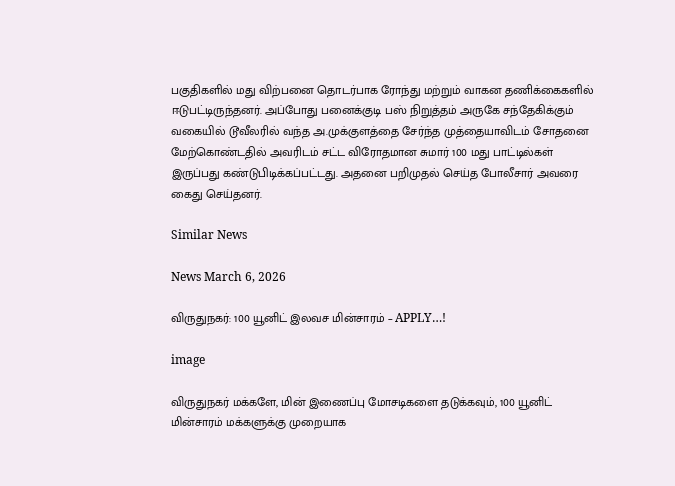பகுதிகளில் மது விற்பனை தொடர்பாக ரோந்து மற்றும் வாகன தணிக்கைகளில் ஈடுபட்டிருந்தனர். அப்போது பனைக்குடி பஸ் நிறுத்தம் அருகே சந்தேகிக்கும் வகையில் டூவீலரில் வந்த அ.முக்குளத்தை சேர்ந்த முத்தையாவிடம் சோதனை மேற்கொண்டதில் அவரிடம் சட்ட விரோதமான சுமார் 100 மது பாட்டில்கள் இருப்பது கண்டுபிடிக்கப்பட்டது. அதனை பறிமுதல் செய்த போலீசார் அவரை கைது செய்தனர்.

Similar News

News March 6, 2026

விருதுநகர்: 100 யூனிட் இலவச மின்சாரம் – APPLY…!

image

விருதுநகர் மக்களே, மின் இணைப்பு மோசடிகளை தடுக்கவும், 100 யூனிட் மின்சாரம் மக்களுக்கு முறையாக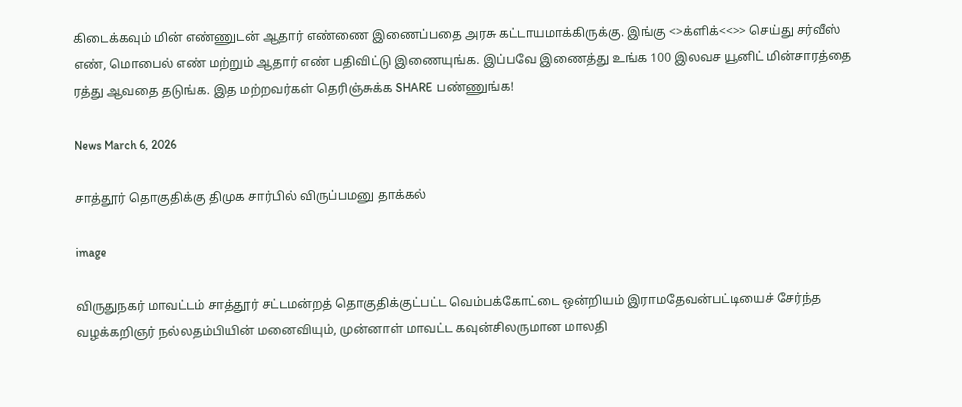கிடைக்கவும் மின் எண்ணுடன் ஆதார் எண்ணை இணைப்பதை அரசு கட்டாயமாக்கிருக்கு. இங்கு <>க்ளிக்<<>> செய்து சர்வீஸ் எண், மொபைல் எண் மற்றும் ஆதார் எண் பதிவிட்டு இணையுங்க. இப்பவே இணைத்து உங்க 100 இலவச யூனிட் மின்சாரத்தை ரத்து ஆவதை தடுங்க. இத மற்றவர்கள் தெரிஞ்சுக்க SHARE பண்ணுங்க!

News March 6, 2026

சாத்தூர் தொகுதிக்கு திமுக சார்பில் விருப்பமனு தாக்கல்

image

விருதுநகர் மாவட்டம் சாத்தூர் சட்டமன்றத் தொகுதிக்குட்பட்ட வெம்பக்கோட்டை ஒன்றியம் இராமதேவன்பட்டியைச் சேர்ந்த வழக்கறிஞர் நல்லதம்பியின் மனைவியும், முன்னாள் மாவட்ட கவுன்சிலருமான மாலதி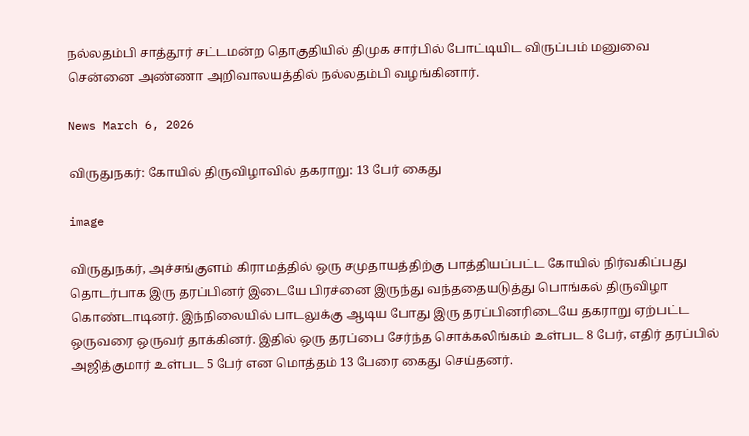நல்லதம்பி சாத்தூர் சட்டமன்ற தொகுதியில் திமுக சார்பில் போட்டியிட விருப்பம் மனுவை சென்னை அண்ணா அறிவாலயத்தில் நல்லதம்பி வழங்கினார்.

News March 6, 2026

விருதுநகர்: கோயில் திருவிழாவில் தகராறு: 13 பேர் கைது

image

விருதுநகர், அச்சங்குளம் கிராமத்தில் ஒரு சமுதாயத்திற்கு பாத்தியப்பட்ட கோயில் நிர்வகிப்பது தொடர்பாக இரு தரப்பினர் இடையே பிரச்னை இருந்து வந்ததையடுத்து பொங்கல் திருவிழா கொண்டாடினர். இந்நிலையில் பாடலுக்கு ஆடிய போது இரு தரப்பினரிடையே தகராறு ஏற்பட்ட ஒருவரை ஒருவர் தாக்கினர். இதில் ஒரு தரப்பை சேர்ந்த சொக்கலிங்கம் உள்பட 8 பேர், எதிர் தரப்பில் அஜித்குமார் உள்பட 5 பேர் என மொத்தம் 13 பேரை கைது செய்தனர்.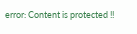error: Content is protected !!